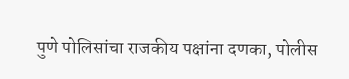पुणे पोलिसांचा राजकीय पक्षांना दणका, पोलीस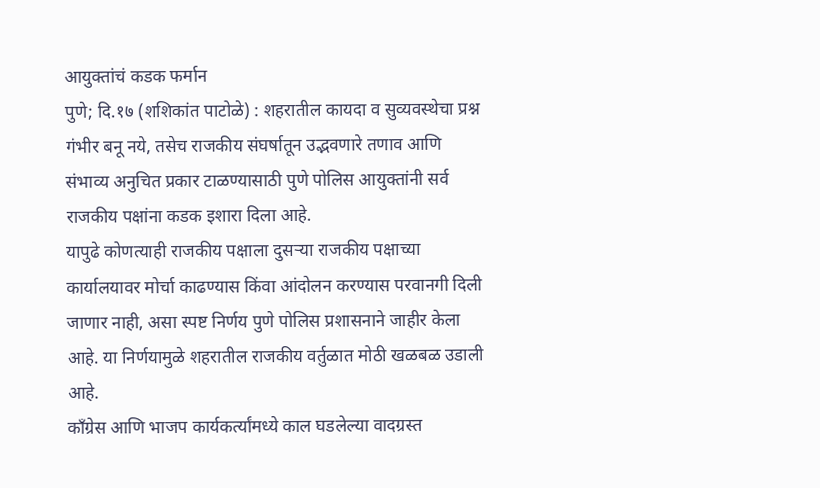आयुक्तांचं कडक फर्मान
पुणे; दि.१७ (शशिकांत पाटोळे) : शहरातील कायदा व सुव्यवस्थेचा प्रश्न गंभीर बनू नये, तसेच राजकीय संघर्षातून उद्भवणारे तणाव आणि संभाव्य अनुचित प्रकार टाळण्यासाठी पुणे पोलिस आयुक्तांनी सर्व राजकीय पक्षांना कडक इशारा दिला आहे.
यापुढे कोणत्याही राजकीय पक्षाला दुसऱ्या राजकीय पक्षाच्या कार्यालयावर मोर्चा काढण्यास किंवा आंदोलन करण्यास परवानगी दिली जाणार नाही, असा स्पष्ट निर्णय पुणे पोलिस प्रशासनाने जाहीर केला आहे. या निर्णयामुळे शहरातील राजकीय वर्तुळात मोठी खळबळ उडाली आहे.
काँग्रेस आणि भाजप कार्यकर्त्यांमध्ये काल घडलेल्या वादग्रस्त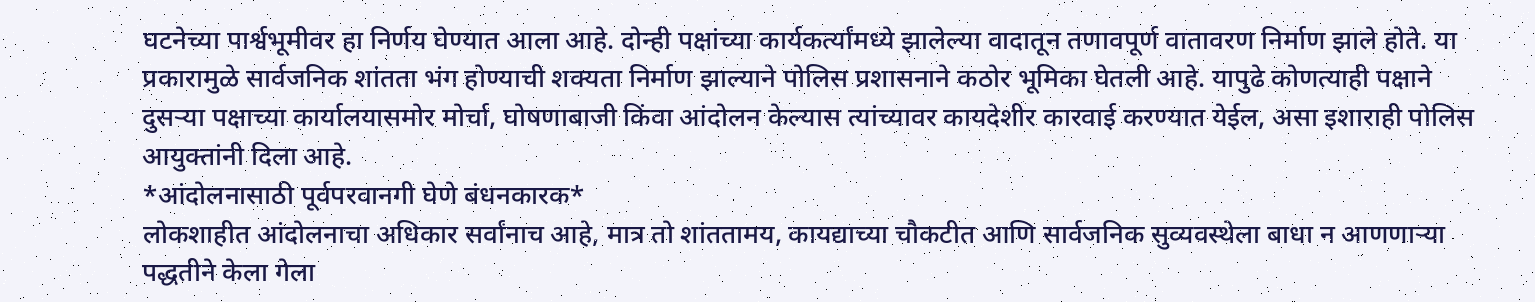घटनेच्या पार्श्वभूमीवर हा निर्णय घेण्यात आला आहे. दोन्ही पक्षांच्या कार्यकर्त्यांमध्ये झालेल्या वादातून तणावपूर्ण वातावरण निर्माण झाले होते. या प्रकारामुळे सार्वजनिक शांतता भंग होण्याची शक्यता निर्माण झाल्याने पोलिस प्रशासनाने कठोर भूमिका घेतली आहे. यापुढे कोणत्याही पक्षाने दुसऱ्या पक्षाच्या कार्यालयासमोर मोर्चा, घोषणाबाजी किंवा आंदोलन केल्यास त्यांच्यावर कायदेशीर कारवाई करण्यात येईल, असा इशाराही पोलिस आयुक्तांनी दिला आहे.
*आंदोलनासाठी पूर्वपरवानगी घेणे बंधनकारक*
लोकशाहीत आंदोलनाचा अधिकार सर्वांनाच आहे, मात्र तो शांततामय, कायद्याच्या चौकटीत आणि सार्वजनिक सुव्यवस्थेला बाधा न आणणाऱ्या पद्धतीने केला गेला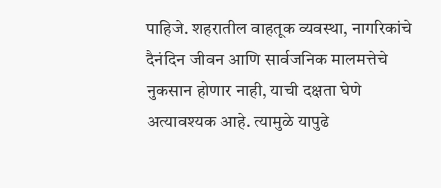पाहिजे. शहरातील वाहतूक व्यवस्था, नागरिकांचे दैनंदिन जीवन आणि सार्वजनिक मालमत्तेचे नुकसान होणार नाही, याची दक्षता घेणे अत्यावश्यक आहे. त्यामुळे यापुढे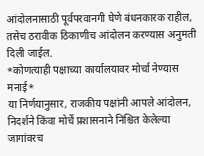आंदोलनासाठी पूर्वपरवानगी घेणे बंधनकारक राहील, तसेच ठरावीक ठिकाणीच आंदोलन करण्यास अनुमती दिली जाईल.
*कोणत्याही पक्षाच्या कार्यालयावर मोर्चा नेण्यास मनाई*
या निर्णयानुसार, राजकीय पक्षांनी आपले आंदोलन, निदर्शने किंवा मोर्चे प्रशासनाने निश्चित केलेल्या जागांवरच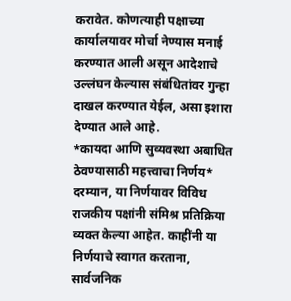करावेत. कोणत्याही पक्षाच्या कार्यालयावर मोर्चा नेण्यास मनाई करण्यात आली असून आदेशाचे उल्लंघन केल्यास संबंधितांवर गुन्हा दाखल करण्यात येईल, असा इशारा देण्यात आले आहे.
*कायदा आणि सुव्यवस्था अबाधित ठेवण्यासाठी महत्त्वाचा निर्णय*
दरम्यान, या निर्णयावर विविध राजकीय पक्षांनी संमिश्र प्रतिक्रिया व्यक्त केल्या आहेत. काहींनी या निर्णयाचे स्वागत करताना, सार्वजनिक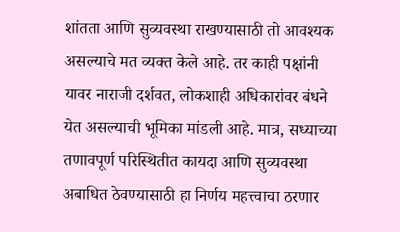शांतता आणि सुव्यवस्था राखण्यासाठी तो आवश्यक असल्याचे मत व्यक्त केले आहे. तर काही पक्षांनी यावर नाराजी दर्शवत, लोकशाही अधिकारांवर बंधने येत असल्याची भूमिका मांडली आहे. मात्र, सध्याच्या तणावपूर्ण परिस्थितीत कायदा आणि सुव्यवस्था अबाधित ठेवण्यासाठी हा निर्णय महत्त्वाचा ठरणार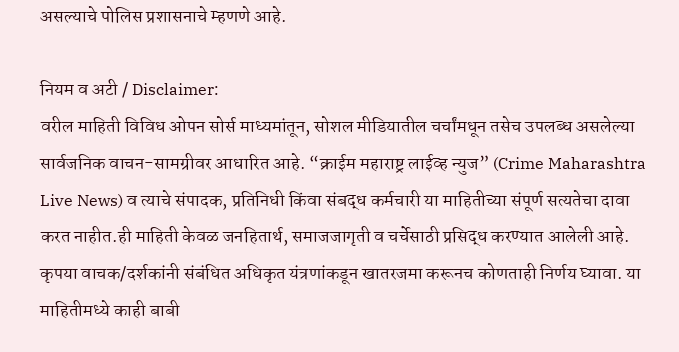असल्याचे पोलिस प्रशासनाचे म्हणणे आहे.

नियम व अटी / Disclaimer:
वरील माहिती विविध ओपन सोर्स माध्यमांतून, सोशल मीडियातील चर्चांमधून तसेच उपलब्ध असलेल्या सार्वजनिक वाचन-सामग्रीवर आधारित आहे. “क्राईम महाराष्ट्र लाईव्ह न्युज” (Crime Maharashtra Live News) व त्याचे संपादक, प्रतिनिधी किंवा संबद्ध कर्मचारी या माहितीच्या संपूर्ण सत्यतेचा दावा करत नाहीत.ही माहिती केवळ जनहितार्थ, समाजजागृती व चर्चेसाठी प्रसिद्ध करण्यात आलेली आहे. कृपया वाचक/दर्शकांनी संबंधित अधिकृत यंत्रणांकडून खातरजमा करूनच कोणताही निर्णय घ्यावा. या माहितीमध्ये काही बाबी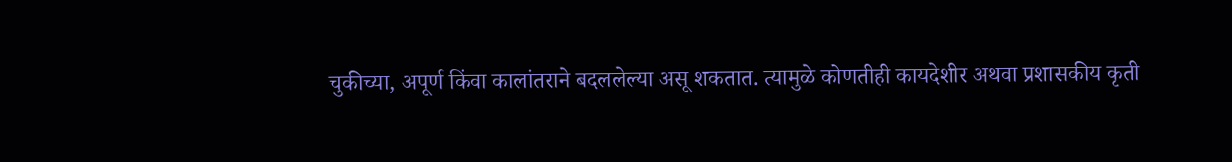चुकीच्या, अपूर्ण किंवा कालांतराने बदललेल्या असू शकतात. त्यामुळे कोणतीही कायदेशीर अथवा प्रशासकीय कृती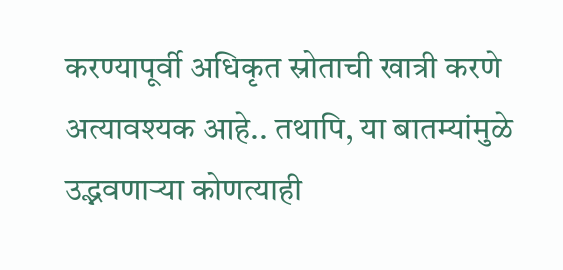करण्यापूर्वी अधिकृत स्रोताची खात्री करणे अत्यावश्यक आहे.. तथापि, या बातम्यांमुळे उद्भवणाऱ्या कोणत्याही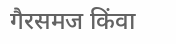गैरसमज किंवा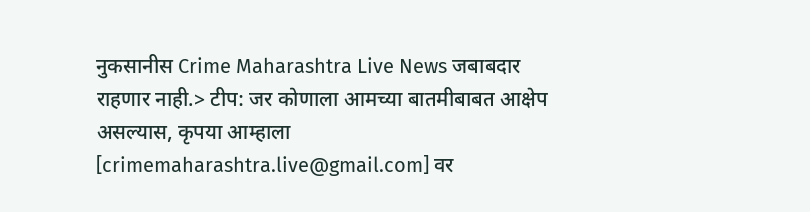नुकसानीस Crime Maharashtra Live News जबाबदार राहणार नाही.> टीप: जर कोणाला आमच्या बातमीबाबत आक्षेप असल्यास, कृपया आम्हाला [crimemaharashtra.live@gmail.com] वर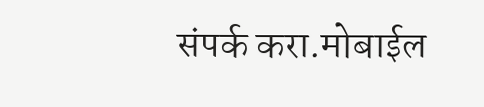संपर्क करा.मोबाईल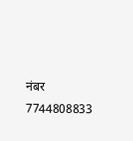नंबर 7744808833